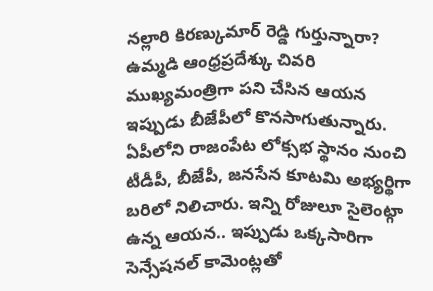నల్లారి కిరణ్కుమార్ రెడ్డి గుర్తున్నారా? ఉమ్మడి ఆంధ్రప్రదేశ్కు చివరి ముఖ్యమంత్రిగా పని చేసిన ఆయన ఇప్పుడు బీజేపీలో కొనసాగుతున్నారు. ఏపీలోని రాజంపేట లోక్సభ స్థానం నుంచి టీడీపీ, బీజేపీ, జనసేన కూటమి అభ్యర్థిగా బరిలో నిలిచారు. ఇన్ని రోజులూ సైలెంట్గా ఉన్న ఆయన.. ఇప్పుడు ఒక్కసారిగా సెన్సేషనల్ కామెంట్లతో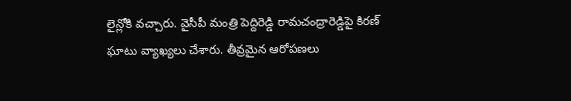లైన్లోకి వచ్చారు. వైసీపీ మంత్రి పెద్దిరెడ్డి రామచంద్రారెడ్డిపై కిరణ్ ఘాటు వ్యాఖ్యలు చేశారు. తీవ్రమైన ఆరోపణలు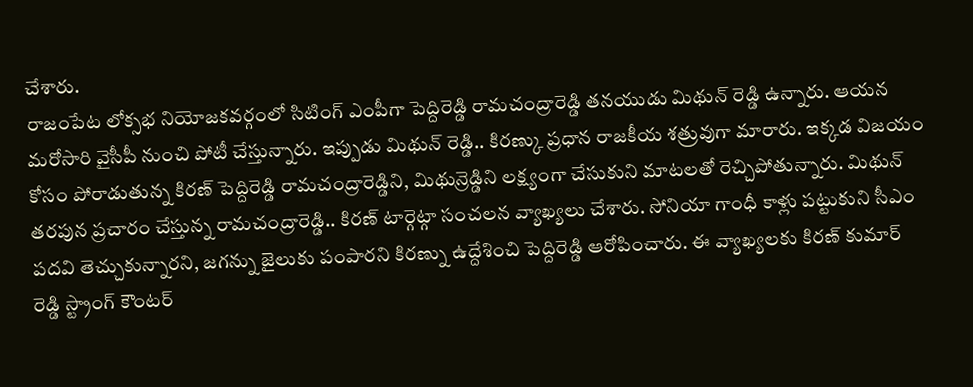చేశారు.
రాజంపేట లోక్సభ నియోజకవర్గంలో సిటింగ్ ఎంపీగా పెద్దిరెడ్డి రామచంద్రారెడ్డి తనయుడు మిథున్ రెడ్డి ఉన్నారు. ఆయన మరోసారి వైసీపీ నుంచి పోటీ చేస్తున్నారు. ఇప్పుడు మిథున్ రెడ్డి.. కిరణ్కు ప్రధాన రాజకీయ శత్రువుగా మారారు. ఇక్కడ విజయం కోసం పోరాడుతున్న కిరణ్ పెద్దిరెడ్డి రామచంద్రారెడ్డిని, మిథున్రెడ్డిని లక్ష్యంగా చేసుకుని మాటలతో రెచ్చిపోతున్నారు. మిథున్ తరపున ప్రచారం చేస్తున్న రామచంద్రారెడ్డి.. కిరణ్ టార్గెట్గా సంచలన వ్యాఖ్యలు చేశారు. సోనియా గాంధీ కాళ్లు పట్టుకుని సీఎం పదవి తెచ్చుకున్నారని, జగన్ను జైలుకు పంపారని కిరణ్ను ఉద్దేశించి పెద్దిరెడ్డి ఆరోపించారు. ఈ వ్యాఖ్యలకు కిరణ్ కుమార్ రెడ్డి స్ట్రాంగ్ కౌంటర్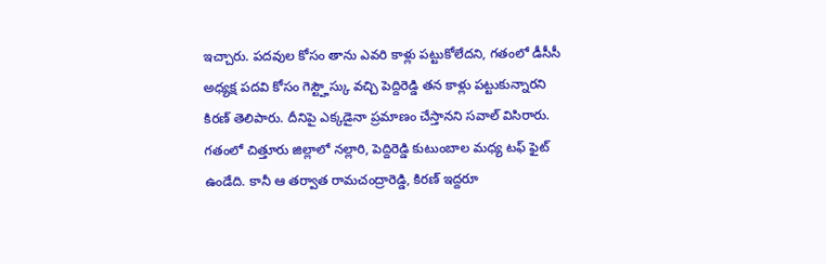ఇచ్చారు. పదవుల కోసం తాను ఎవరి కాళ్లు పట్టుకోలేదని, గతంలో డీసీసీ అధ్యక్ష పదవి కోసం గెస్ట్హౌస్కు వచ్చి పెద్దిరెడ్డి తన కాళ్లు పట్టుకున్నారని కిరణ్ తెలిపారు. దీనిపై ఎక్కడైనా ప్రమాణం చేస్తానని సవాల్ విసిరారు.
గతంలో చిత్తూరు జిల్లాలో నల్లారి, పెద్దిరెడ్డి కుటుంబాల మధ్య టఫ్ ఫైట్ ఉండేది. కానీ ఆ తర్వాత రామచంద్రారెడ్డి, కిరణ్ ఇద్దరూ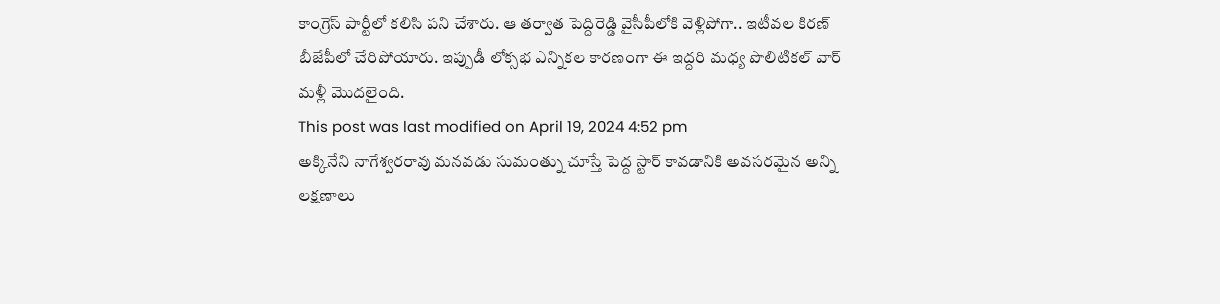కాంగ్రెస్ పార్టీలో కలిసి పని చేశారు. ఆ తర్వాత పెద్దిరెడ్డి వైసీపీలోకి వెళ్లిపోగా.. ఇటీవల కిరణ్ బీజేపీలో చేరిపోయారు. ఇప్పుడీ లోక్సభ ఎన్నికల కారణంగా ఈ ఇద్దరి మధ్య పొలిటికల్ వార్ మళ్లీ మొదలైంది.
This post was last modified on April 19, 2024 4:52 pm
అక్కినేని నాగేశ్వరరావు మనవడు సుమంత్ను చూస్తే పెద్ద స్టార్ కావడానికి అవసరమైన అన్ని లక్షణాలు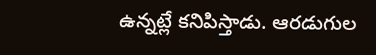ఉన్నట్లే కనిపిస్తాడు. ఆరడుగుల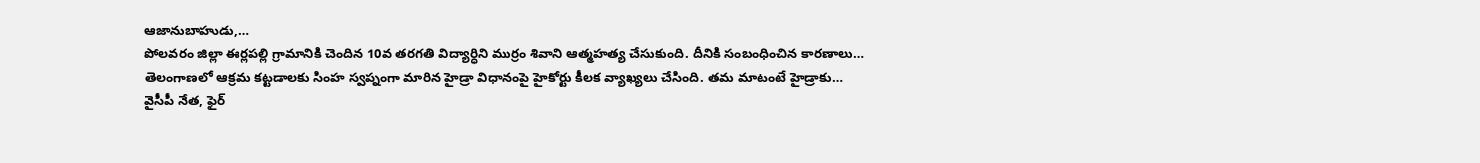ఆజానుబాహుడు,…
పోలవరం జిల్లా ఈర్లపల్లి గ్రామానికి చెందిన 10వ తరగతి విద్యార్ధిని ముర్రం శివాని ఆత్మహత్య చేసుకుంది. దీనికి సంబంధించిన కారణాలు…
తెలంగాణలో ఆక్రమ కట్టడాలకు సింహ స్వప్నంగా మారిన హైడ్రా విధానంపై హైకోర్టు కీలక వ్యాఖ్యలు చేసింది. తమ మాటంటే హైడ్రాకు…
వైసీపీ నేత, ఫైర్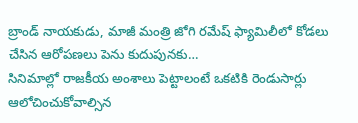బ్రాండ్ నాయకుడు, మాజీ మంత్రి జోగి రమేష్ ఫ్యామిలీలో కోడలు చేసిన ఆరోపణలు పెను కుదుపునకు…
సినిమాల్లో రాజకీయ అంశాలు పెట్టాలంటే ఒకటికి రెండుసార్లు ఆలోచించుకోవాల్సిన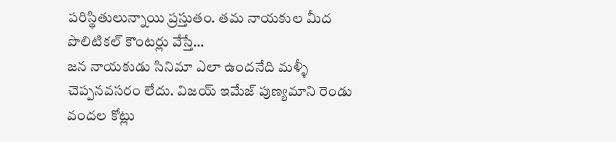పరిస్థితులున్నాయి ప్రస్తుతం. తమ నాయకుల మీద పొలిటికల్ కౌంటర్లు వేస్తే…
జన నాయకుడు సినిమా ఎలా ఉందనేది మళ్ళీ చెప్పనవసరం లేదు. విజయ్ ఇమేజ్ పుణ్యమాని రెండు వందల కోట్లు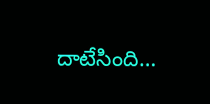దాటేసింది…